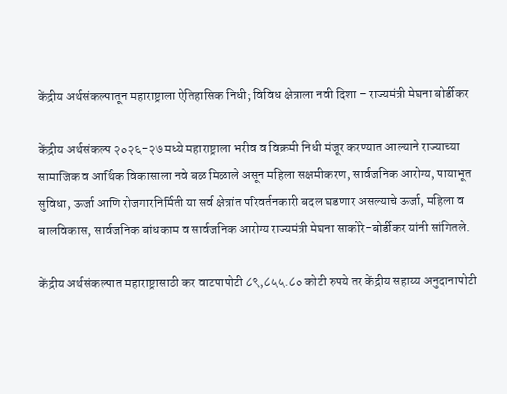केंद्रीय अर्थसंकल्पातून महाराष्ट्राला ऐतिहासिक निधी; विविध क्षेत्राला नवी दिशा – राज्यमंत्री मेघना बोर्डीकर

केंद्रीय अर्थसंकल्प २०२६-२७ मध्ये महाराष्ट्राला भरीव व विक्रमी निधी मंजूर करण्यात आल्याने राज्याच्या सामाजिक व आर्थिक विकासाला नवे बळ मिळाले असून महिला सक्षमीकरण, सार्वजनिक आरोग्य, पायाभूत सुविधा, ऊर्जा आणि रोजगारनिर्मिती या सर्व क्षेत्रांत परिवर्तनकारी बदल घडणार असल्याचे ऊर्जा, महिला व बालविकास, सार्वजनिक बांधकाम व सार्वजनिक आरोग्य राज्यमंत्री मेघना साकोरे-बोर्डीकर यांनी सांगितले.

केंद्रीय अर्थसंकल्पात महाराष्ट्रासाठी कर वाटपापोटी ८९,८५५.८० कोटी रुपये तर केंद्रीय सहाय्य अनुदानापोटी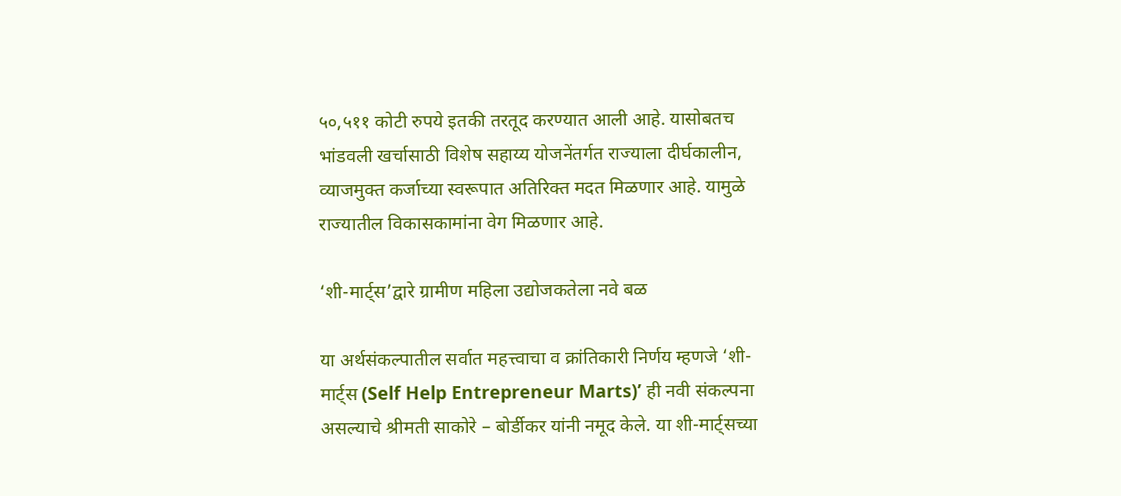५०,५११ कोटी रुपये इतकी तरतूद करण्यात आली आहे. यासोबतच भांडवली खर्चासाठी विशेष सहाय्य योजनेंतर्गत राज्याला दीर्घकालीन, व्याजमुक्त कर्जाच्या स्वरूपात अतिरिक्त मदत मिळणार आहे. यामुळे राज्यातील विकासकामांना वेग मिळणार आहे.

‘शी-मार्ट्स’द्वारे ग्रामीण महिला उद्योजकतेला नवे बळ

या अर्थसंकल्पातील सर्वात महत्त्वाचा व क्रांतिकारी निर्णय म्हणजे ‘शी-मार्ट्स (Self Help Entrepreneur Marts)’ ही नवी संकल्पना असल्याचे श्रीमती साकोरे – बोर्डीकर यांनी नमूद केले. या शी-मार्ट्सच्या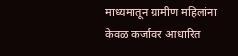माध्यमातून ग्रामीण महिलांना केवळ कर्जावर आधारित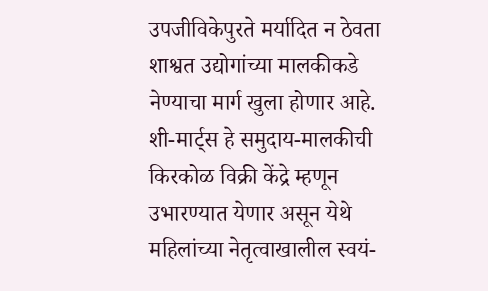उपजीविकेपुरते मर्यादित न ठेवता शाश्वत उद्योगांच्या मालकीकडे नेण्याचा मार्ग खुला होणार आहे. शी-मार्ट्स हे समुदाय-मालकीची किरकोळ विक्री केंद्रे म्हणून उभारण्यात येणार असून येथे महिलांच्या नेतृत्वाखालील स्वयं-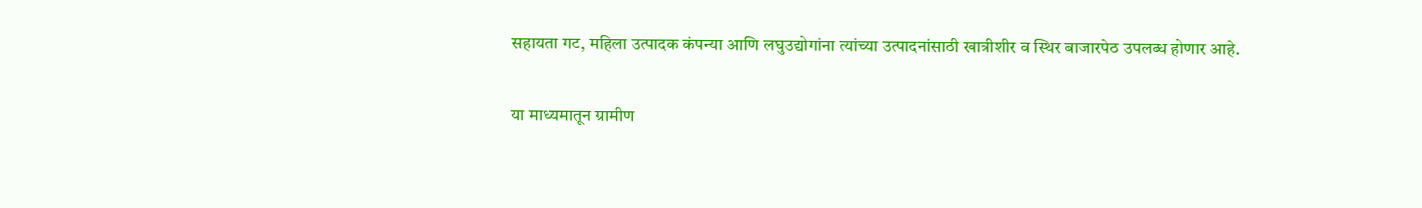सहायता गट, महिला उत्पादक कंपन्या आणि लघुउद्योगांना त्यांच्या उत्पादनांसाठी खात्रीशीर व स्थिर बाजारपेठ उपलब्ध होणार आहे.

या माध्यमातून ग्रामीण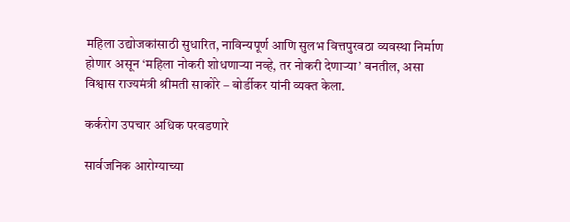महिला उद्योजकांसाठी सुधारित, नाविन्यपूर्ण आणि सुलभ वित्तपुरवठा व्यवस्था निर्माण होणार असून ‘महिला नोकरी शोधणाऱ्या नव्हे, तर नोकरी देणाऱ्या’ बनतील, असा विश्वास राज्यमंत्री श्रीमती साकोरे – बोर्डीकर यांनी व्यक्त केला.

कर्करोग उपचार अधिक परवडणारे

सार्वजनिक आरोग्याच्या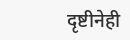दृष्टीनेही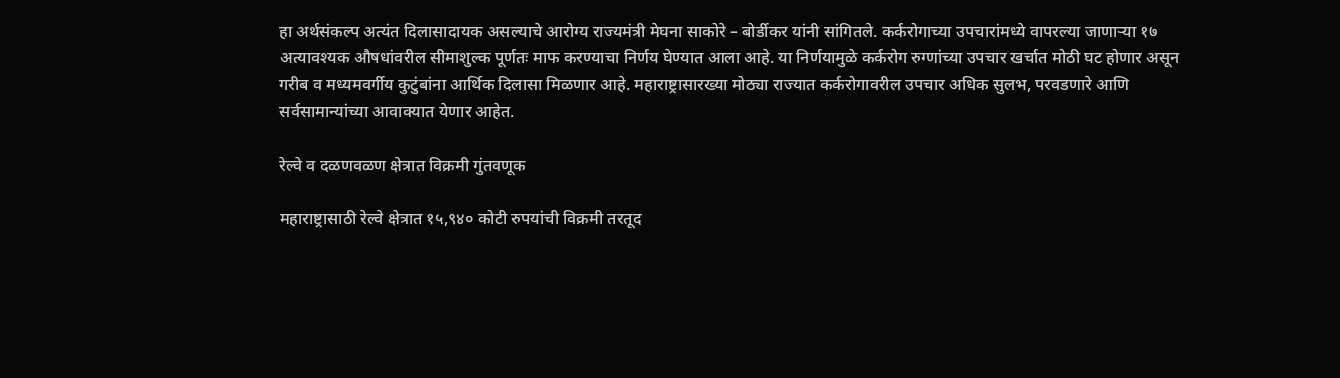हा अर्थसंकल्प अत्यंत दिलासादायक असल्याचे आरोग्य राज्यमंत्री मेघना साकोरे – बोर्डीकर यांनी सांगितले. कर्करोगाच्या उपचारांमध्ये वापरल्या जाणाऱ्या १७ अत्यावश्यक औषधांवरील सीमाशुल्क पूर्णतः माफ करण्याचा निर्णय घेण्यात आला आहे. या निर्णयामुळे कर्करोग रुग्णांच्या उपचार खर्चात मोठी घट होणार असून गरीब व मध्यमवर्गीय कुटुंबांना आर्थिक दिलासा मिळणार आहे. महाराष्ट्रासारख्या मोठ्या राज्यात कर्करोगावरील उपचार अधिक सुलभ, परवडणारे आणि सर्वसामान्यांच्या आवाक्यात येणार आहेत.

रेल्वे व दळणवळण क्षेत्रात विक्रमी गुंतवणूक

महाराष्ट्रासाठी रेल्वे क्षेत्रात १५,९४० कोटी रुपयांची विक्रमी तरतूद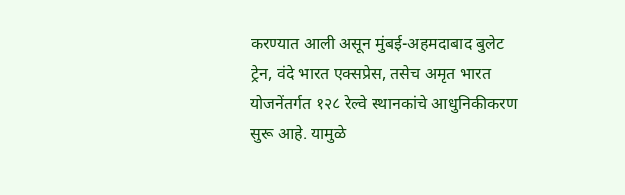करण्यात आली असून मुंबई-अहमदाबाद बुलेट ट्रेन, वंदे भारत एक्सप्रेस, तसेच अमृत भारत योजनेंतर्गत १२८ रेल्वे स्थानकांचे आधुनिकीकरण सुरू आहे. यामुळे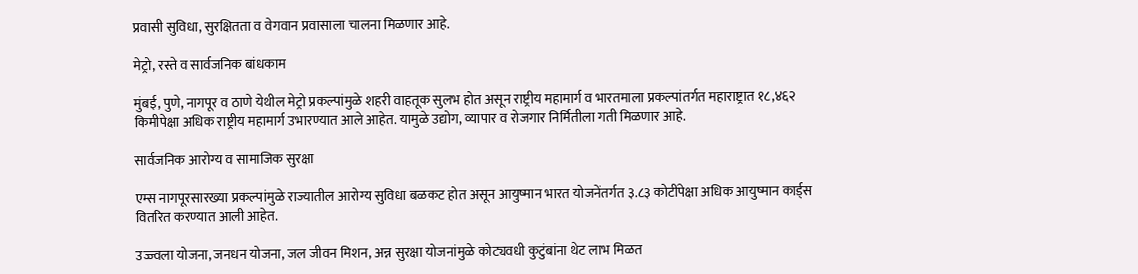प्रवासी सुविधा, सुरक्षितता व वेगवान प्रवासाला चालना मिळणार आहे.

मेट्रो, रस्ते व सार्वजनिक बांधकाम

मुंबई, पुणे, नागपूर व ठाणे येथील मेट्रो प्रकल्पांमुळे शहरी वाहतूक सुलभ होत असून राष्ट्रीय महामार्ग व भारतमाला प्रकल्पांतर्गत महाराष्ट्रात १८,४६२ किमीपेक्षा अधिक राष्ट्रीय महामार्ग उभारण्यात आले आहेत. यामुळे उद्योग, व्यापार व रोजगार निर्मितीला गती मिळणार आहे.

सार्वजनिक आरोग्य व सामाजिक सुरक्षा

एम्स नागपूरसारख्या प्रकल्पांमुळे राज्यातील आरोग्य सुविधा बळकट होत असून आयुष्मान भारत योजनेंतर्गत ३.८३ कोटींपेक्षा अधिक आयुष्मान कार्ड्स वितरित करण्यात आली आहेत.

उज्ज्वला योजना, जनधन योजना, जल जीवन मिशन, अन्न सुरक्षा योजनांमुळे कोट्यवधी कुटुंबांना थेट लाभ मिळत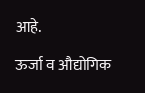आहे.

ऊर्जा व औद्योगिक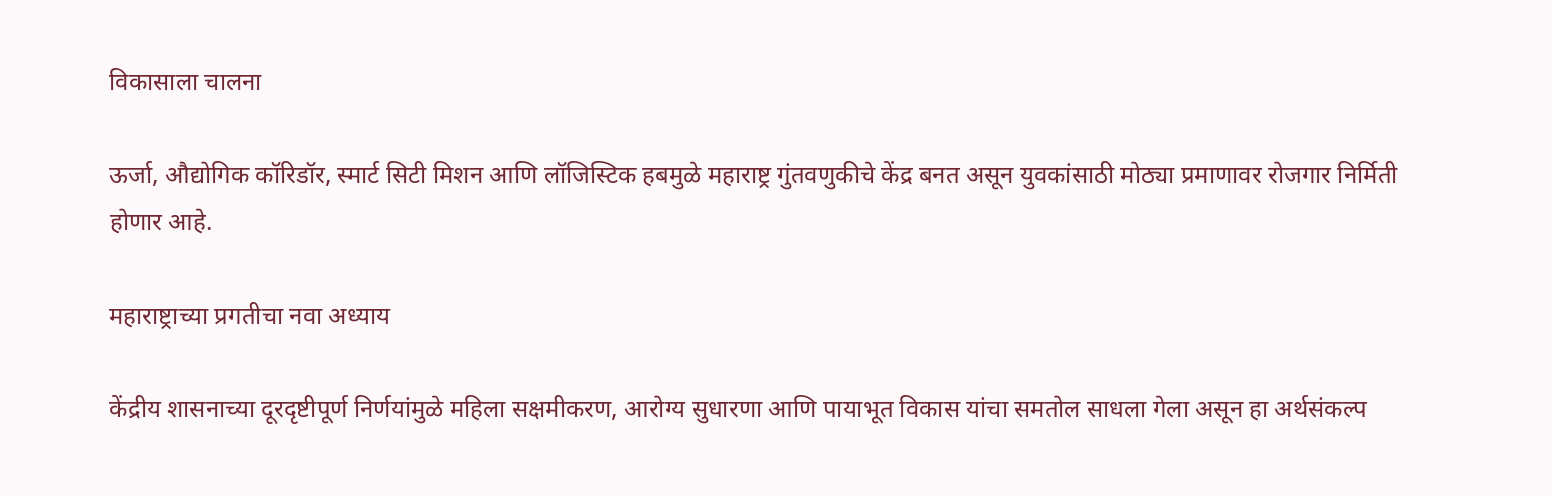विकासाला चालना

ऊर्जा, औद्योगिक कॉरिडॉर, स्मार्ट सिटी मिशन आणि लॉजिस्टिक हबमुळे महाराष्ट्र गुंतवणुकीचे केंद्र बनत असून युवकांसाठी मोठ्या प्रमाणावर रोजगार निर्मिती होणार आहे.

महाराष्ट्राच्या प्रगतीचा नवा अध्याय

केंद्रीय शासनाच्या दूरदृष्टीपूर्ण निर्णयांमुळे महिला सक्षमीकरण, आरोग्य सुधारणा आणि पायाभूत विकास यांचा समतोल साधला गेला असून हा अर्थसंकल्प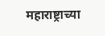महाराष्ट्राच्या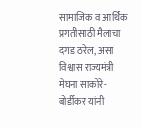सामाजिक व आर्थिक प्रगतीसाठी मैलाचा दगड ठरेल, असा विश्वास राज्यमंत्री मेघना साकोरे-बोर्डीकर यांनी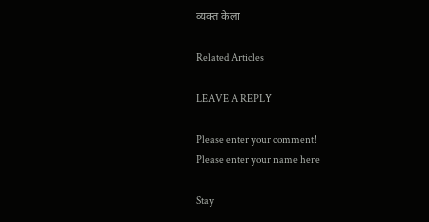व्यक्त केला

Related Articles

LEAVE A REPLY

Please enter your comment!
Please enter your name here

Stay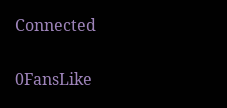Connected

0FansLike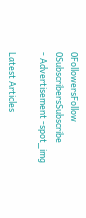0FollowersFollow
0SubscribersSubscribe
- Advertisement -spot_img

Latest Articles